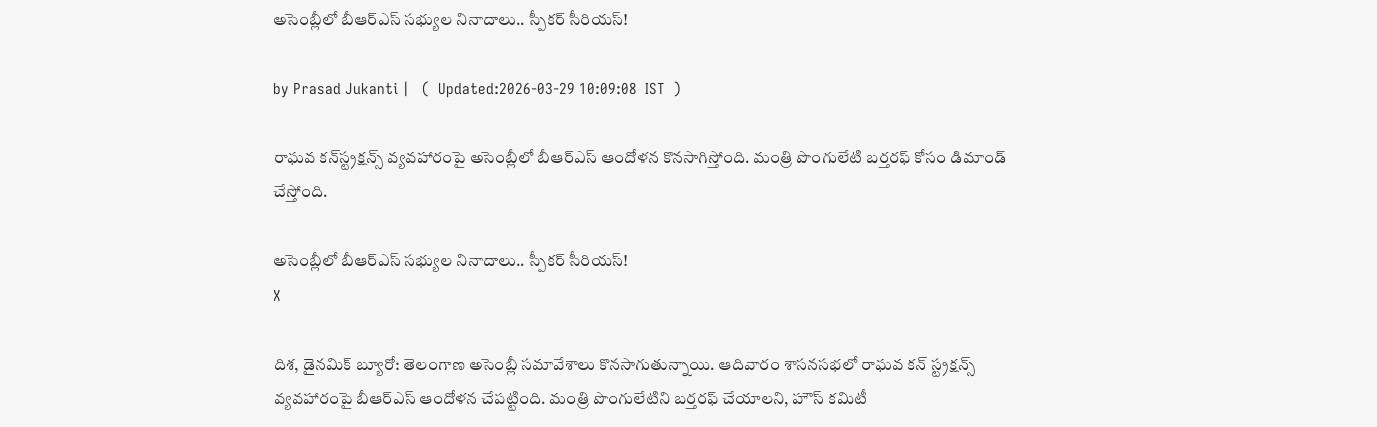అసెంబ్లీలో బీఆర్ఎస్ సభ్యుల నినాదాలు.. స్పీకర్ సీరియస్!

by Prasad Jukanti |   (  Updated:2026-03-29 10:09:08  IST  )

రాఘవ కన్‌స్ట్రక్షన్స్ వ్యవహారంపై అసెంబ్లీలో బీఆర్ఎస్ ఆందోళన కొనసాగిస్తోంది. మంత్రి పొంగులేటి బర్తరఫ్ కోసం డిమాండ్ చేస్తోంది.

అసెంబ్లీలో బీఆర్ఎస్ సభ్యుల నినాదాలు.. స్పీకర్ సీరియస్!
X

దిశ, డైనమిక్ బ్యూరో: తెలంగాణ అసెంబ్లీ సమావేశాలు కొనసాగుతున్నాయి. ఆదివారం శాసనసభలో రాఘవ కన్ స్ట్రక్షన్స్ వ్యవహారంపై బీఆర్ఎస్ ఆందోళన చేపట్టింది. మంత్రి పొంగులేటిని బర్తరఫ్ చేయాలని, హౌస్ కమిటీ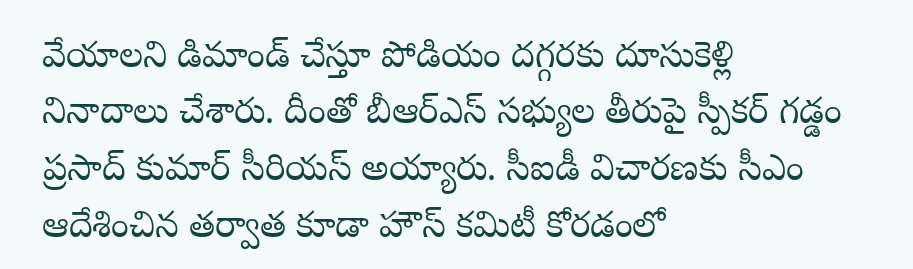వేయాలని డిమాండ్ చేస్తూ పోడియం దగ్గరకు దూసుకెళ్లి నినాదాలు చేశారు. దీంతో బీఆర్ఎస్ సభ్యుల తీరుపై స్పీకర్ గడ్డం ప్రసాద్ కుమార్ సీరియస్ అయ్యారు. సీఐడీ విచారణకు సీఎం ఆదేశించిన తర్వాత కూడా హౌస్ కమిటీ కోరడంలో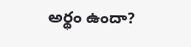అర్థం ఉందా?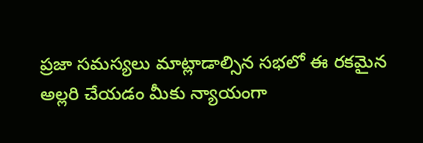ప్రజా సమస్యలు మాట్లాడాల్సిన సభలో ఈ రకమైన అల్లరి చేయడం మీకు న్యాయంగా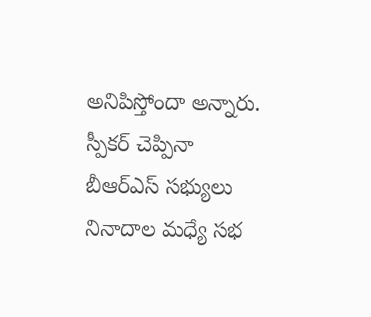అనిపిస్తోందా అన్నారు. స్పీకర్ చెప్పినా బీఆర్ఎస్ సభ్యులు నినాదాల మధ్యే సభ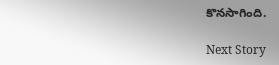కొనసాగింది.

Next Story